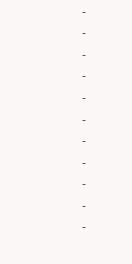-
-
-
-
-
-
-
-
-
-
-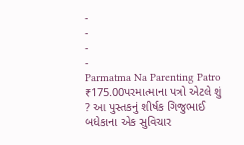-
-
-
-
Parmatma Na Parenting Patro
₹175.00પરમાત્માના પત્રો એટલે શું ? આ પુસ્તકનું શીર્ષક ગિજુભાઈ બધેકાના એક સુવિચાર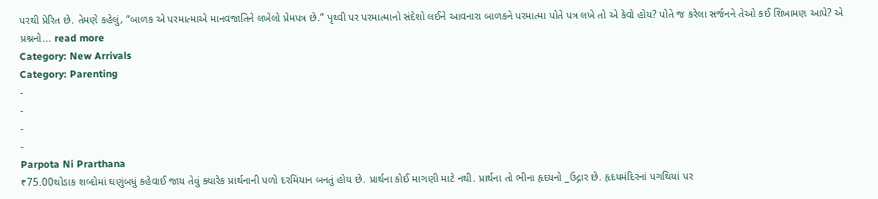પરથી પ્રેરિત છે. તેમણે કહેલું, “બાળક એ પરમાત્માએ માનવજાતિને લખેલો પ્રેમપત્ર છે.” પૃથ્વી પર પરમાત્માનો સંદેશો લઈને આવનારા બાળકને પરમાત્મા પોતે પત્ર લખે તો એ કેવો હોય? પોતે જ કરેલા સર્જનને તેઓ કઈ શિખામણ આપે? એ પ્રશ્નનો... read more
Category: New Arrivals
Category: Parenting
-
-
-
-
Parpota Ni Prarthana
₹75.00થોડાક શબ્દોમાં ઘણુંબધું કહેવાઈ જાય તેવું ક્યારેક પ્રાર્થનાની પળો દરમિયાન બનતું હોય છે. પ્રાર્થના કોઈ માગણી માટે નથી. પ્રાર્થના તો ભીના હૃદયનો _ઉદ્ગાર છે. હૃદયમંદિરનાં પગથિયાં પર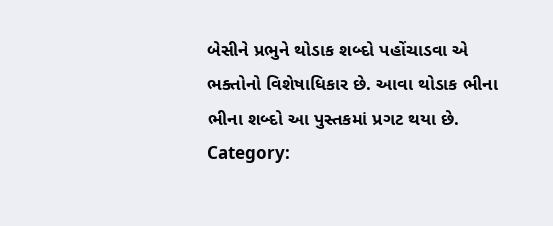બેસીને પ્રભુને થોડાક શબ્દો પહોંચાડવા એ ભક્તોનો વિશેષાધિકાર છે. આવા થોડાક ભીના ભીના શબ્દો આ પુસ્તકમાં પ્રગટ થયા છે.
Category: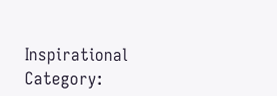Inspirational
Category: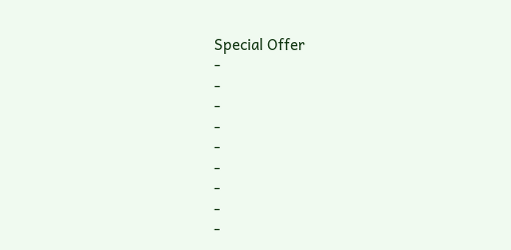Special Offer
-
-
-
-
-
-
-
-
-